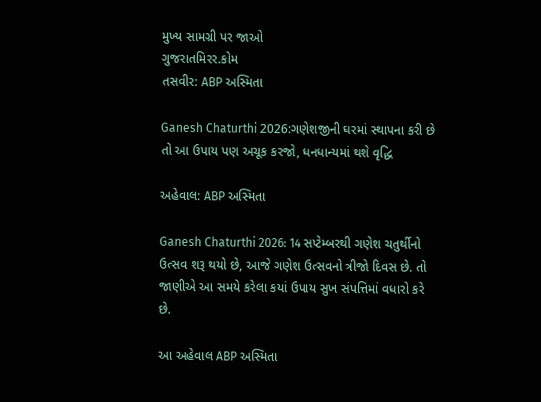મુખ્ય સામગ્રી પર જાઓ
ગુજરાતમિરર.કોમ
તસવીર: ABP અસ્મિતા

Ganesh Chaturthi 2026:ગણેશજીની ઘરમાં સ્થાપના કરી છે તો આ ઉપાય પણ અચૂક કરજો, ધનધાન્યમાં થશે વૃદ્ધિ

અહેવાલ: ABP અસ્મિતા

Ganesh Chaturthi 2026: 14 સપ્ટેમ્બરથી ગણેશ ચતુર્થીનો ઉત્સવ શરૂ થયો છે, આજે ગણેશ ઉત્સવનો ત્રીજો દિવસ છે. તો જાણીએ આ સમયે કરેલા કયાં ઉપાય સુખ સંપત્તિમાં વધારો કરે છે.

આ અહેવાલ ABP અસ્મિતા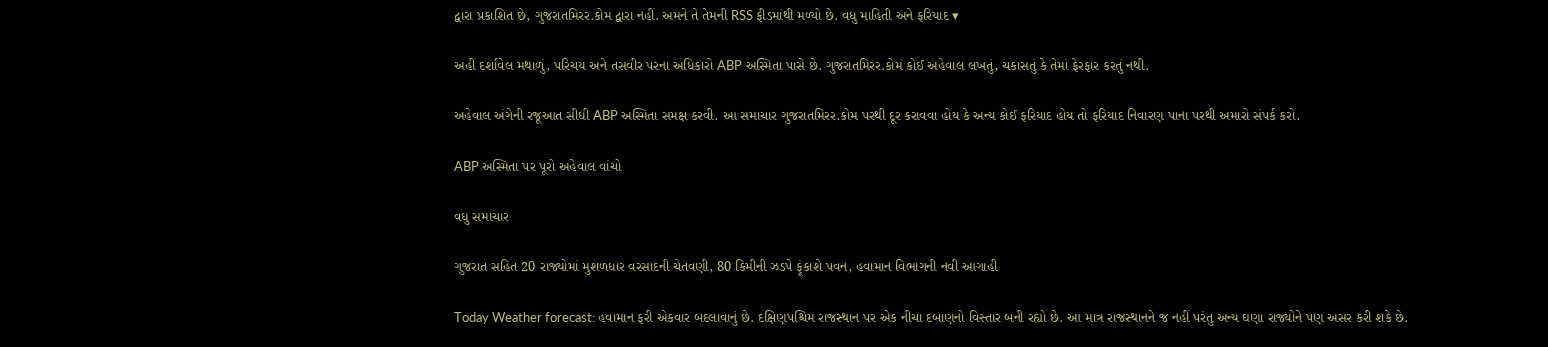દ્વારા પ્રકાશિત છે, ગુજરાતમિરર.કોમ દ્વારા નહીં. અમને તે તેમની RSS ફીડમાંથી મળ્યો છે. વધુ માહિતી અને ફરિયાદ ▾

અહીં દર્શાવેલ મથાળું, પરિચય અને તસવીર પરના અધિકારો ABP અસ્મિતા પાસે છે. ગુજરાતમિરર.કોમ કોઈ અહેવાલ લખતું, ચકાસતું કે તેમાં ફેરફાર કરતું નથી.

અહેવાલ અંગેની રજૂઆત સીધી ABP અસ્મિતા સમક્ષ કરવી. આ સમાચાર ગુજરાતમિરર.કોમ પરથી દૂર કરાવવા હોય કે અન્ય કોઈ ફરિયાદ હોય તો ફરિયાદ નિવારણ પાના પરથી અમારો સંપર્ક કરો.

ABP અસ્મિતા પર પૂરો અહેવાલ વાંચો

વધુ સમાચાર

ગુજરાત સહિત 20 રાજ્યોમાં મુશળધાર વરસાદની ચેતવણી, 80 કિમીની ઝડપે ફૂંકાશે પવન, હવામાન વિભાગની નવી આગાહી

Today Weather forecast: હવામાન ફરી એકવાર બદલાવાનું છે. દક્ષિણપશ્ચિમ રાજસ્થાન પર એક નીચા દબાણનો વિસ્તાર બની રહ્યો છે. આ માત્ર રાજસ્થાનને જ નહીં પરંતુ અન્ય ઘણા રાજ્યોને પણ અસર કરી શકે છે.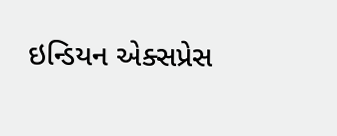ઇન્ડિયન એક્સપ્રેસ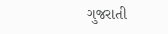ગુજરાતી